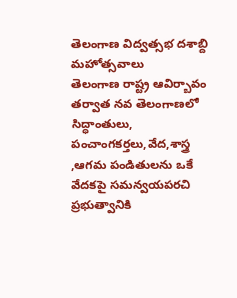తెలంగాణ విద్వత్సభ దశాబ్ది మహోత్సవాలు
తెలంగాణ రాష్ట్ర ఆవిర్బావం తర్వాత నవ తెలంగాణలో సిద్ధాంతులు, పంచాంగకర్తలు,వేద,శాస్త్ర ,ఆగమ పండితులను ఒకే వేదకపై సమన్వయపరచి ప్రభుత్వానికి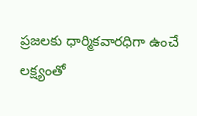ప్రజలకు ధార్మికవారధిగా ఉంచే లక్ష్యంతో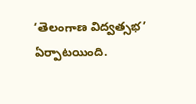‘తెలంగాణ విద్వత్సభ’ ఏర్పాటయింది.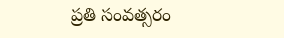ప్రతి సంవత్సరం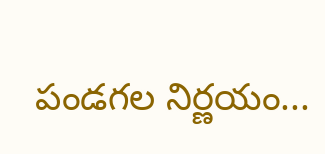పండగల నిర్ణయం...